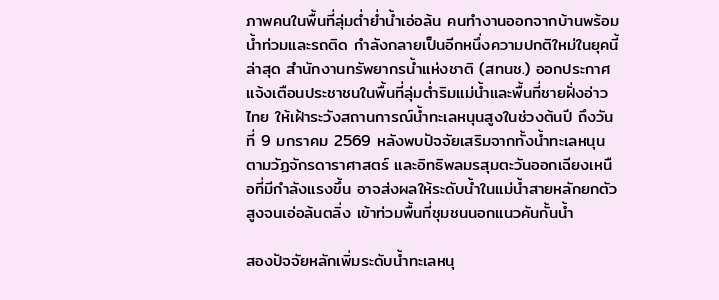ภาพคนในพื้นที่ลุ่มต่ำย่ำน้ำเอ่อล้น คนทำงานออกจากบ้านพร้อมน้ำท่วมและรถติด กำลังกลายเป็นอีกหนึ่งความปกติใหม่ในยุคนี้ ล่าสุด สำนักงานทรัพยากรน้ำแห่งชาติ (สทนช.) ออกประกาศแจ้งเตือนประชาชนในพื้นที่ลุ่มต่ำริมแม่น้ำและพื้นที่ชายฝั่งอ่าวไทย ให้เฝ้าระวังสถานการณ์น้ำทะเลหนุนสูงในช่วงต้นปี ถึงวันที่ 9 มกราคม 2569 หลังพบปัจจัยเสริมจากทั้งน้ำทะเลหนุนตามวัฏจักรดาราศาสตร์ และอิทธิพลมรสุมตะวันออกเฉียงเหนือที่มีกำลังแรงขึ้น อาจส่งผลให้ระดับน้ำในแม่น้ำสายหลักยกตัวสูงจนเอ่อล้นตลิ่ง เข้าท่วมพื้นที่ชุมชนนอกแนวคันกั้นน้ำ

สองปัจจัยหลักเพิ่มระดับน้ำทะเลหนุ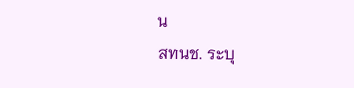น
สทนช. ระบุ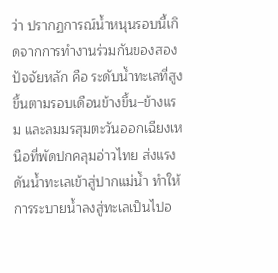ว่า ปรากฏการณ์น้ำหนุนรอบนี้เกิดจากการทำงานร่วมกันของสองปัจจัยหลัก คือ ระดับน้ำทะเลที่สูงขึ้นตามรอบเดือนข้างขึ้น–ข้างแรม และลมมรสุมตะวันออกเฉียงเหนือที่พัดปกคลุมอ่าวไทย ส่งแรงดันน้ำทะเลเข้าสู่ปากแม่น้ำ ทำให้การระบายน้ำลงสู่ทะเลเป็นไปอ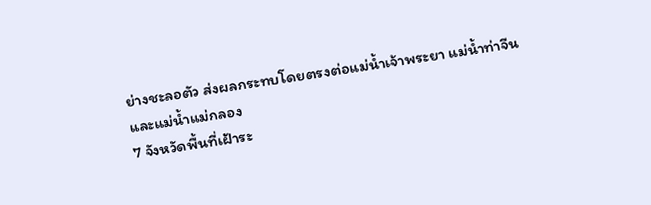ย่างชะลอตัว ส่งผลกระทบโดยตรงต่อแม่น้ำเจ้าพระยา แม่น้ำท่าจีน และแม่น้ำแม่กลอง
7 จังหวัดพื้นที่เฝ้าระ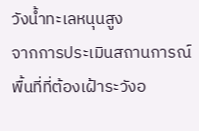วังน้ำทะเลหนุนสูง
จากการประเมินสถานการณ์ พื้นที่ที่ต้องเฝ้าระวังอ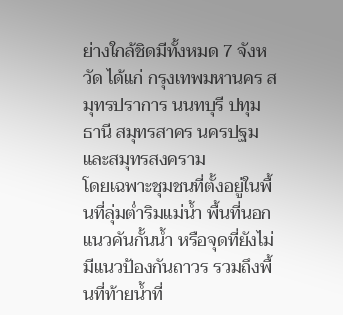ย่างใกล้ชิดมีทั้งหมด 7 จังหวัด ได้แก่ กรุงเทพมหานคร สมุทรปราการ นนทบุรี ปทุมธานี สมุทรสาคร นครปฐม และสมุทรสงคราม
โดยเฉพาะชุมชนที่ตั้งอยู่ในพื้นที่ลุ่มต่ำริมแม่น้ำ พื้นที่นอกแนวคันกั้นน้ำ หรือจุดที่ยังไม่มีแนวป้องกันถาวร รวมถึงพื้นที่ท้ายน้ำที่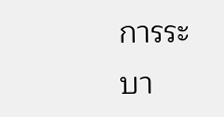การระบา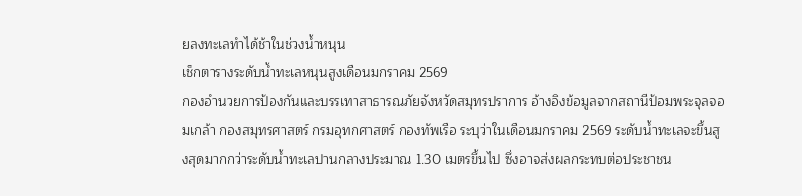ยลงทะเลทำได้ช้าในช่วงน้ำหนุน
เช็กตารางระดับน้ำทะเลหนุนสูงเดือนมกราคม 2569
กองอำนวยการป้องกันและบรรเทาสาธารณภัยจังหวัดสมุทรปราการ อ้างอิงข้อมูลจากสถานีป้อมพระจุลจอมเกล้า กองสมุทรศาสตร์ กรมอุทกศาสตร์ กองทัพเรือ ระบุว่าในเดือนมกราคม 2569 ระดับน้ำทะเลจะขึ้นสูงสุดมากกว่าระดับน้ำทะเลปานกลางประมาณ 1.30 เมตรขึ้นไป ซึ่งอาจส่งผลกระทบต่อประชาชน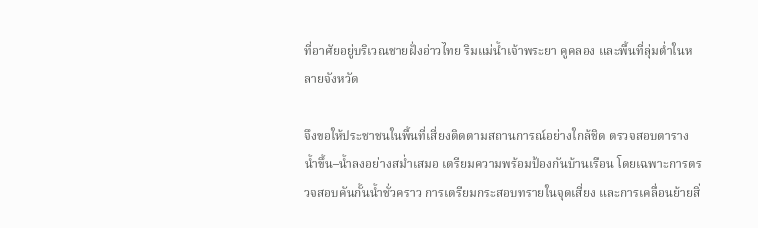ที่อาศัยอยู่บริเวณชายฝั่งอ่าวไทย ริมแม่น้ำเจ้าพระยา คูคลอง และพื้นที่ลุ่มต่ำในหลายจังหวัด

จึงขอให้ประชาชนในพื้นที่เสี่ยงติดตามสถานการณ์อย่างใกล้ชิด ตรวจสอบตารางน้ำขึ้น–น้ำลงอย่างสม่ำเสมอ เตรียมความพร้อมป้องกันบ้านเรือน โดยเฉพาะการตรวจสอบคันกั้นน้ำชั่วคราว การเตรียมกระสอบทรายในจุดเสี่ยง และการเคลื่อนย้ายสิ่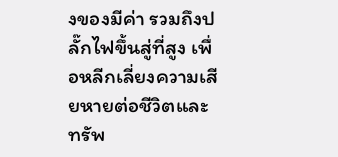งของมีค่า รวมถึงปลั๊กไฟขึ้นสู่ที่สูง เพื่อหลีกเลี่ยงความเสียหายต่อชีวิตและทรัพ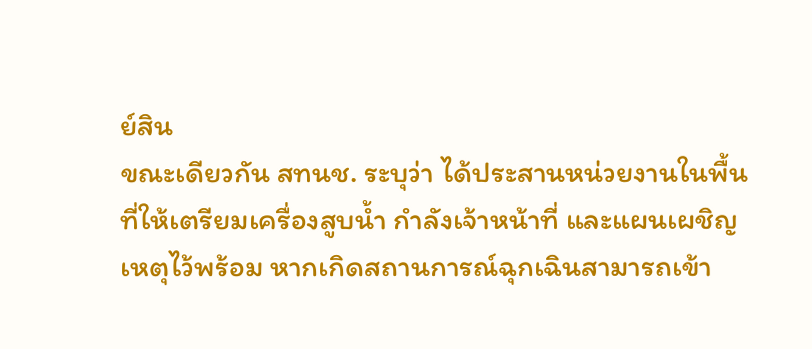ย์สิน
ขณะเดียวกัน สทนช. ระบุว่า ได้ประสานหน่วยงานในพื้นที่ให้เตรียมเครื่องสูบน้ำ กำลังเจ้าหน้าที่ และแผนเผชิญเหตุไว้พร้อม หากเกิดสถานการณ์ฉุกเฉินสามารถเข้า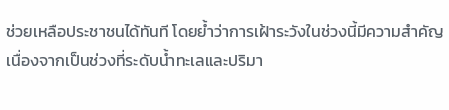ช่วยเหลือประชาชนได้ทันที โดยย้ำว่าการเฝ้าระวังในช่วงนี้มีความสำคัญ เนื่องจากเป็นช่วงที่ระดับน้ำทะเลและปริมา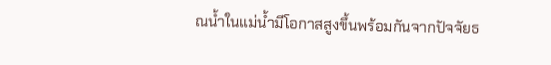ณน้ำในแม่น้ำมีโอกาสสูงขึ้นพร้อมกันจากปัจจัยธ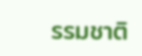รรมชาติ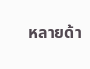หลายด้า